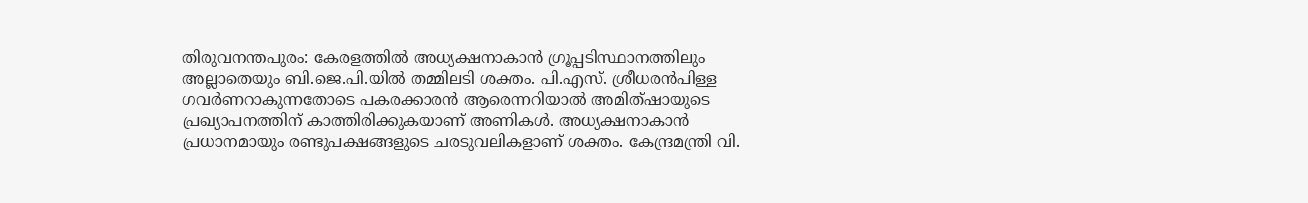തിരുവനന്തപുരം: കേരളത്തിൽ അധ്യക്ഷനാകാൻ ഗ്രൂപ്പടിസ്ഥാനത്തിലും അല്ലാതെയും ബി.ജെ.പി.യിൽ തമ്മിലടി ശക്തം. പി.എസ്. ശ്രീധരൻപിള്ള ഗവർണറാകുന്നതോടെ പകരക്കാരൻ ആരെന്നറിയാൽ അമിത്ഷായുടെ പ്രഖ്യാപനത്തിന് കാത്തിരിക്കുകയാണ് അണികൾ. അധ്യക്ഷനാകാൻ പ്രധാനമായും രണ്ടുപക്ഷങ്ങളുടെ ചരടുവലികളാണ് ശക്തം. കേന്ദ്രമന്ത്രി വി.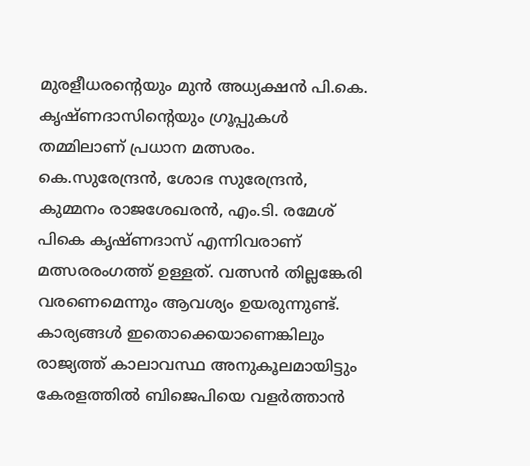മുരളീധരന്റെയും മുൻ അധ്യക്ഷൻ പി.കെ. കൃഷ്ണദാസിന്റെയും ഗ്രൂപ്പുകൾ തമ്മിലാണ് പ്രധാന മത്സരം.
കെ.സുരേന്ദ്രൻ, ശോഭ സുരേന്ദ്രൻ, കുമ്മനം രാജശേഖരൻ, എം.ടി. രമേശ് പികെ കൃഷ്ണദാസ് എന്നിവരാണ് മത്സരരംഗത്ത് ഉള്ളത്. വത്സൻ തില്ലങ്കേരി വരണെമെന്നും ആവശ്യം ഉയരുന്നുണ്ട്.
കാര്യങ്ങൾ ഇതൊക്കെയാണെങ്കിലും രാജ്യത്ത് കാലാവസ്ഥ അനുകൂലമായിട്ടും കേരളത്തിൽ ബിജെപിയെ വളർത്താൻ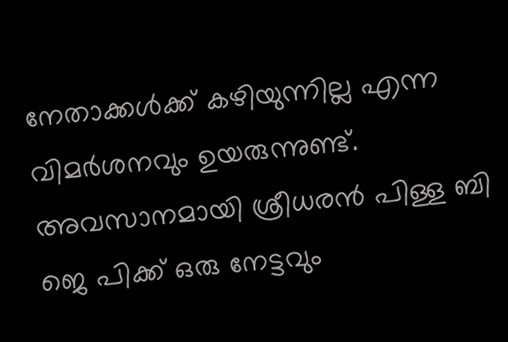നേതാക്കൾക്ക് കഴിയുന്നില്ല എന്ന വിമർശനവും ഉയരുന്നുണ്ട്. അവസാനമായി ശ്രീധരൻ പിള്ള ബി ജെ പിക്ക് ഒരു നേട്ടവും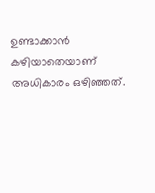ഉണ്ടാക്കാൻ കഴിയാതെയാണ് അധികാരം ഒഴിഞ്ഞത്.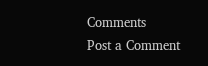Comments
Post a Comment